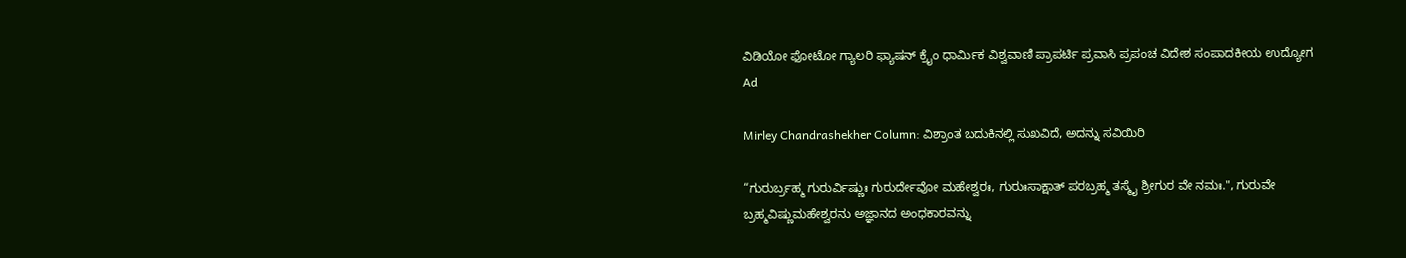ವಿಡಿಯೋ ಫೋಟೋ ಗ್ಯಾಲರಿ ಫ್ಯಾಷನ್ ಕ್ರೈಂ ಧಾರ್ಮಿಕ ವಿಶ್ವವಾಣಿ ಪ್ರಾಪರ್ಟಿ ಪ್ರವಾಸಿ ಪ್ರಪಂಚ ವಿದೇಶ ಸಂಪಾದಕೀಯ ಉದ್ಯೋಗ
Ad

Mirley Chandrashekher Column: ವಿಶ್ರಾಂತ ಬದುಕಿನಲ್ಲಿ ಸುಖವಿದೆ, ಅದನ್ನು ಸವಿಯಿರಿ

“ಗುರುರ್ಬ್ರಹ್ಮ ಗುರುರ್ವಿಷ್ಣುಃ ಗುರುರ್ದೇವೋ ಮಹೇಶ್ವರಃ, ಗುರುಃಸಾಕ್ಷಾತ್ ಪರಬ್ರಹ್ಮ ತಸ್ಮೈ ಶ್ರೀಗುರ ವೇ ನಮಃ.", ಗುರುವೇ ಬ್ರಹ್ಮವಿಷ್ಣುಮಹೇಶ್ವರನು ಅಜ್ಞಾನದ ಅಂಧಕಾರವನ್ನು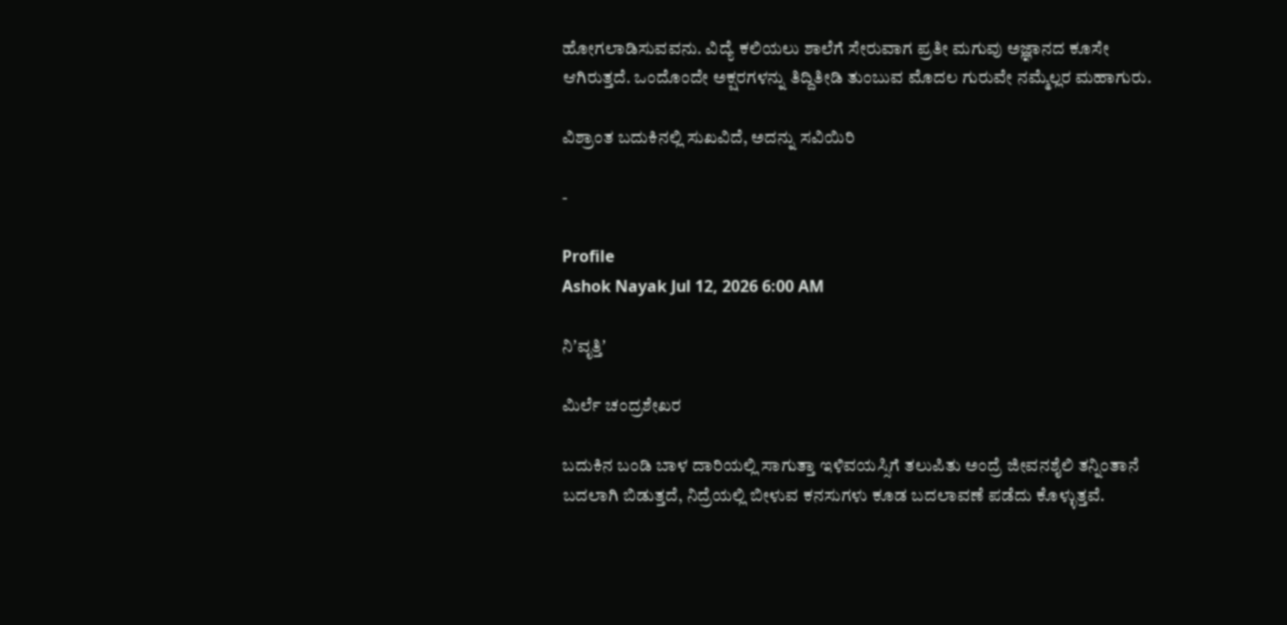ಹೋಗಲಾಡಿಸುವವನು. ವಿದ್ಯೆ ಕಲಿಯಲು ಶಾಲೆಗೆ ಸೇರುವಾಗ ಪ್ರತೀ ಮಗುವು ಅಜ್ಞಾನದ ಕೂಸೇ ಆಗಿರುತ್ತದೆ. ಒಂದೊಂದೇ ಅಕ್ಷರಗಳನ್ನು ತಿದ್ದಿತೀಡಿ ತುಂಬುವ ಮೊದಲ ಗುರುವೇ ನಮ್ಮೆಲ್ಲರ ಮಹಾಗುರು.

ವಿಶ್ರಾಂತ ಬದುಕಿನಲ್ಲಿ ಸುಖವಿದೆ, ಅದನ್ನು ಸವಿಯಿರಿ

-

Profile
Ashok Nayak Jul 12, 2026 6:00 AM

ನಿʼವೃತ್ತಿʼ

ಮಿರ್ಲೆ ಚಂದ್ರಶೇಖರ

ಬದುಕಿನ ಬಂಡಿ ಬಾಳ ದಾರಿಯಲ್ಲಿ ಸಾಗುತ್ತಾ ಇಳಿವಯಸ್ಸಿಗೆ ತಲುಪಿತು ಅಂದ್ರೆ ಜೀವನಶೈಲಿ ತನ್ನಿಂತಾನೆ ಬದಲಾಗಿ ಬಿಡುತ್ತದೆ, ನಿದ್ರೆಯಲ್ಲಿ ಬೀಳುವ ಕನಸುಗಳು ಕೂಡ ಬದಲಾವಣೆ ಪಡೆದು ಕೊಳ್ಳುತ್ತವೆ.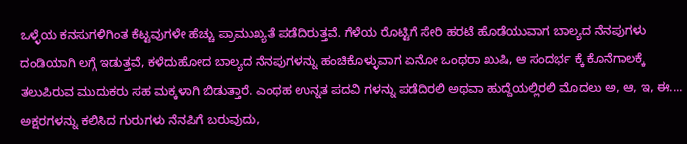ಒಳ್ಳೆಯ ಕನಸುಗಳಿಗಿಂತ ಕೆಟ್ಟವುಗಳೇ ಹೆಚ್ಚು ಪ್ರಾಮುಖ್ಯತೆ ಪಡೆದಿರುತ್ತವೆ. ಗೆಳೆಯ ರೊಟ್ಟಿಗೆ ಸೇರಿ ಹರಟೆ ಹೊಡೆಯುವಾಗ ಬಾಲ್ಯದ ನೆನಪುಗಳು ದಂಡಿಯಾಗಿ ಲಗ್ಗೆ ಇಡುತ್ತವೆ, ಕಳೆದುಹೋದ ಬಾಲ್ಯದ ನೆನಪುಗಳನ್ನು ಹಂಚಿಕೊಳ್ಳುವಾಗ ಏನೋ ಒಂಥರಾ ಖುಷಿ, ಆ ಸಂದರ್ಭ ಕ್ಕೆ ಕೊನೆಗಾಲಕ್ಕೆ ತಲುಪಿರುವ ಮುದುಕರು ಸಹ ಮಕ್ಕಳಾಗಿ ಬಿಡುತ್ತಾರೆ. ಎಂಥಹ ಉನ್ನತ ಪದವಿ ಗಳನ್ನು ಪಡೆದಿರಲಿ ಅಥವಾ ಹುದ್ದೆಯಲ್ಲಿರಲಿ ಮೊದಲು ಅ, ಆ, ಇ, ಈ.... ಅಕ್ಷರಗಳನ್ನು ಕಲಿಸಿದ ಗುರುಗಳು ನೆನಪಿಗೆ ಬರುವುದು,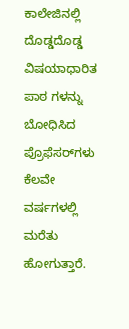ಕಾಲೇಜಿನಲ್ಲಿ ದೊಡ್ಡದೊಡ್ಡ ವಿಷಯಾಧಾರಿತ ಪಾಠ ಗಳನ್ನು ಬೋಧಿಸಿದ ಪ್ರೊಫೆಸರ್‌ಗಳು ಕೆಲವೇ ವರ್ಷಗಳಲ್ಲಿ ಮರೆತು ಹೋಗುತ್ತಾರೆ.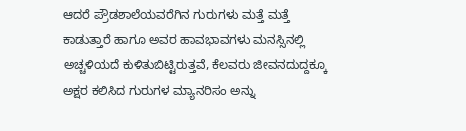ಆದರೆ ಪ್ರೌಡಶಾಲೆಯವರೆಗಿನ ಗುರುಗಳು ಮತ್ತೆ ಮತ್ತೆ ಕಾಡುತ್ತಾರೆ ಹಾಗೂ ಅವರ ಹಾವಭಾವಗಳು ಮನಸ್ಸಿನಲ್ಲಿ ಅಚ್ಚಳಿಯದೆ ಕುಳಿತುಬಿಟ್ಟಿರುತ್ತವೆ, ಕೆಲವರು ಜೀವನದುದ್ದಕ್ಕೂ ಅಕ್ಷರ ಕಲಿಸಿದ ಗುರುಗಳ ಮ್ಯಾನರಿಸಂ ಅನ್ನು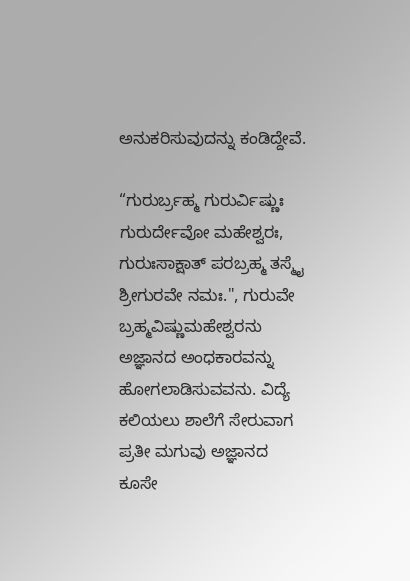ಅನುಕರಿಸುವುದನ್ನು ಕಂಡಿದ್ದೇವೆ.

“ಗುರುರ್ಬ್ರಹ್ಮ ಗುರುರ್ವಿಷ್ಣುಃ ಗುರುರ್ದೇವೋ ಮಹೇಶ್ವರಃ, ಗುರುಃಸಾಕ್ಷಾತ್ ಪರಬ್ರಹ್ಮ ತಸ್ಮೈ ಶ್ರೀಗುರವೇ ನಮಃ.", ಗುರುವೇ ಬ್ರಹ್ಮವಿಷ್ಣುಮಹೇಶ್ವರನು ಅಜ್ಞಾನದ ಅಂಧಕಾರವನ್ನು ಹೋಗಲಾಡಿಸುವವನು. ವಿದ್ಯೆ ಕಲಿಯಲು ಶಾಲೆಗೆ ಸೇರುವಾಗ ಪ್ರತೀ ಮಗುವು ಅಜ್ಞಾನದ ಕೂಸೇ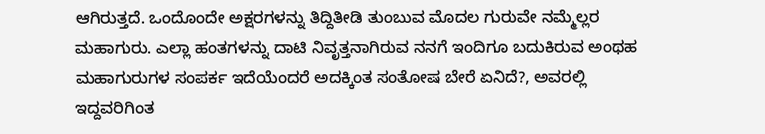ಆಗಿರುತ್ತದೆ. ಒಂದೊಂದೇ ಅಕ್ಷರಗಳನ್ನು ತಿದ್ದಿತೀಡಿ ತುಂಬುವ ಮೊದಲ ಗುರುವೇ ನಮ್ಮೆಲ್ಲರ ಮಹಾಗುರು. ಎಲ್ಲಾ ಹಂತಗಳನ್ನು ದಾಟಿ ನಿವೃತ್ತನಾಗಿರುವ ನನಗೆ ಇಂದಿಗೂ ಬದುಕಿರುವ ಅಂಥಹ ಮಹಾಗುರುಗಳ ಸಂಪರ್ಕ ಇದೆಯೆಂದರೆ ಅದಕ್ಕಿಂತ ಸಂತೋಷ ಬೇರೆ ಏನಿದೆ?, ಅವರಲ್ಲಿ ಇದ್ದವರಿಗಿಂತ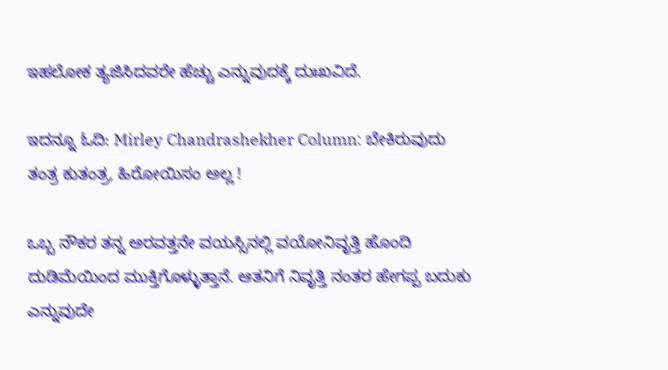ಇಹಲೋಕ ತ್ಯಜಿಸಿದವರೇ ಹೆಚ್ಚು ಎನ್ನುವುದಕ್ಕೆ ದುಃಖವಿದೆ.

ಇದನ್ನೂ ಓದಿ: Mirley Chandrashekher Column: ಬೇಕಿರುವುದು ತಂತ್ರ ಕುತಂತ್ರ, ಹಿರೋಯಿಸಂ ಅಲ್ಲ !

ಒಬ್ಬ ನೌಕರ ತನ್ನ ಅರವತ್ತನೇ ವಯಸ್ಸಿನಲ್ಲಿ ವಯೋನಿವೃತ್ತಿ ಹೊಂದಿ ದುಡಿಮೆಯಿಂದ ಮುಕ್ತಿಗೊಳ್ಳುತ್ತಾನೆ. ಆತನಿಗೆ ನಿವೃತ್ತಿ ನಂತರ ಹೇಗಪ್ಪ ಬದುಕು ಎನ್ನುವುದೇ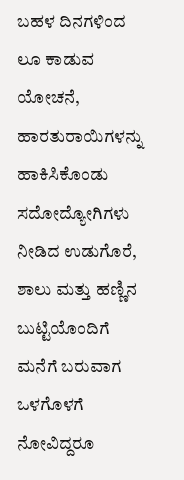ಬಹಳ ದಿನಗಳಿಂದ ಲೂ ಕಾಡುವ ಯೋಚನೆ, ಹಾರತುರಾಯಿಗಳನ್ನು ಹಾಕಿಸಿಕೊಂಡು ಸದೋದ್ಯೋಗಿಗಳು ನೀಡಿದ ಉಡುಗೊರೆ, ಶಾಲು ಮತ್ತು ಹಣ್ಣಿನ ಬುಟ್ಟಿಯೊಂದಿಗೆ ಮನೆಗೆ ಬರುವಾಗ ಒಳಗೊಳಗೆ ನೋವಿದ್ದರೂ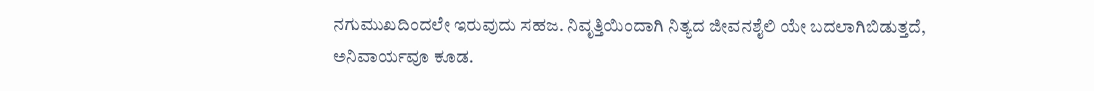ನಗುಮುಖದಿಂದಲೇ ಇರುವುದು ಸಹಜ. ನಿವೃತ್ತಿಯಿಂದಾಗಿ ನಿತ್ಯದ ಜೀವನಶೈಲಿ ಯೇ ಬದಲಾಗಿಬಿಡುತ್ತದೆ, ಅನಿವಾರ್ಯವೂ ಕೂಡ.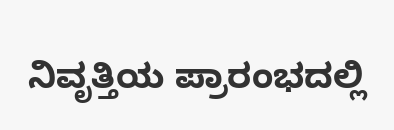ನಿವೃತ್ತಿಯ ಪ್ರಾರಂಭದಲ್ಲಿ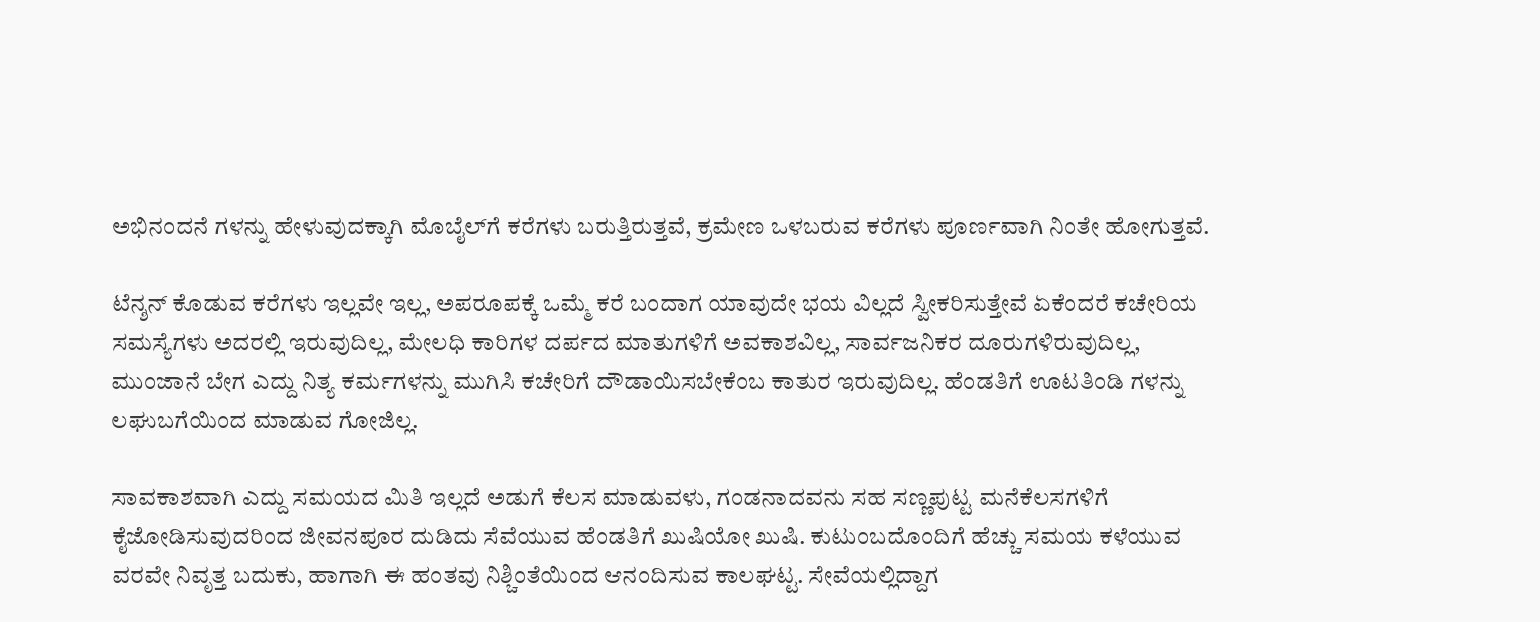ಅಭಿನಂದನೆ ಗಳನ್ನು ಹೇಳುವುದಕ್ಕಾಗಿ ಮೊಬೈಲ್‌ಗೆ ಕರೆಗಳು ಬರುತ್ತಿರುತ್ತವೆ, ಕ್ರಮೇಣ ಒಳಬರುವ ಕರೆಗಳು ಪೂರ್ಣವಾಗಿ ನಿಂತೇ ಹೋಗುತ್ತವೆ.

ಟೆನ್ಶನ್ ಕೊಡುವ ಕರೆಗಳು ಇಲ್ಲವೇ ಇಲ್ಲ, ಅಪರೂಪಕ್ಕೆ ಒಮ್ಮೆ ಕರೆ ಬಂದಾಗ ಯಾವುದೇ ಭಯ ವಿಲ್ಲದೆ ಸ್ವೀಕರಿಸುತ್ತೇವೆ ಏಕೆಂದರೆ ಕಚೇರಿಯ ಸಮಸ್ಯೆಗಳು ಅದರಲ್ಲಿ ಇರುವುದಿಲ್ಲ, ಮೇಲಧಿ ಕಾರಿಗಳ ದರ್ಪದ ಮಾತುಗಳಿಗೆ ಅವಕಾಶವಿಲ್ಲ, ಸಾರ್ವಜನಿಕರ ದೂರುಗಳಿರುವುದಿಲ್ಲ, ಮುಂಜಾನೆ ಬೇಗ ಎದ್ದು ನಿತ್ಯ ಕರ್ಮಗಳನ್ನು ಮುಗಿಸಿ ಕಚೇರಿಗೆ ದೌಡಾಯಿಸಬೇಕೆಂಬ ಕಾತುರ ಇರುವುದಿಲ್ಲ. ಹೆಂಡತಿಗೆ ಊಟತಿಂಡಿ ಗಳನ್ನು ಲಘುಬಗೆಯಿಂದ ಮಾಡುವ ಗೋಜಿಲ್ಲ.

ಸಾವಕಾಶವಾಗಿ ಎದ್ದು ಸಮಯದ ಮಿತಿ ಇಲ್ಲದೆ ಅಡುಗೆ ಕೆಲಸ ಮಾಡುವಳು, ಗಂಡನಾದವನು ಸಹ ಸಣ್ಣಪುಟ್ಟ ಮನೆಕೆಲಸಗಳಿಗೆ ಕೈಜೋಡಿಸುವುದರಿಂದ ಜೀವನಪೂರ ದುಡಿದು ಸೆವೆಯುವ ಹೆಂಡತಿಗೆ ಖುಷಿಯೋ ಖುಷಿ. ಕುಟುಂಬದೊಂದಿಗೆ ಹೆಚ್ಚು ಸಮಯ ಕಳೆಯುವ ವರವೇ ನಿವೃತ್ತ ಬದುಕು, ಹಾಗಾಗಿ ಈ ಹಂತವು ನಿಶ್ಚಿಂತೆಯಿಂದ ಆನಂದಿಸುವ ಕಾಲಘಟ್ಟ. ಸೇವೆಯಲ್ಲಿದ್ದಾಗ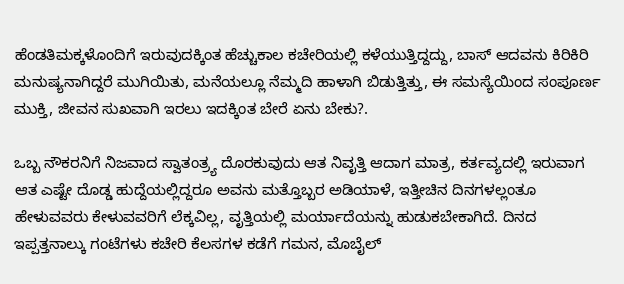ಹೆಂಡತಿಮಕ್ಕಳೊಂದಿಗೆ ಇರುವುದಕ್ಕಿಂತ ಹೆಚ್ಚುಕಾಲ ಕಚೇರಿಯಲ್ಲಿ ಕಳೆಯುತ್ತಿದ್ದದ್ದು, ಬಾಸ್ ಆದವನು ಕಿರಿಕಿರಿ ಮನುಷ್ಯನಾಗಿದ್ದರೆ ಮುಗಿಯಿತು, ಮನೆಯಲ್ಲೂ ನೆಮ್ಮದಿ ಹಾಳಾಗಿ ಬಿಡುತ್ತಿತ್ತು, ಈ ಸಮಸ್ಯೆಯಿಂದ ಸಂಪೂರ್ಣ ಮುಕ್ತಿ, ಜೀವನ ಸುಖವಾಗಿ ಇರಲು ಇದಕ್ಕಿಂತ ಬೇರೆ ಏನು ಬೇಕು?.

ಒಬ್ಬ ನೌಕರನಿಗೆ ನಿಜವಾದ ಸ್ವಾತಂತ್ರ್ಯ ದೊರಕುವುದು ಆತ ನಿವೃತ್ತಿ ಆದಾಗ ಮಾತ್ರ, ಕರ್ತವ್ಯದಲ್ಲಿ ಇರುವಾಗ ಆತ ಎಷ್ಟೇ ದೊಡ್ಡ ಹುದ್ದೆಯಲ್ಲಿದ್ದರೂ ಅವನು ಮತ್ತೊಬ್ಬರ ಅಡಿಯಾಳೆ, ಇತ್ತೀಚಿನ ದಿನಗಳಲ್ಲಂತೂ ಹೇಳುವವರು ಕೇಳುವವರಿಗೆ ಲೆಕ್ಕವಿಲ್ಲ, ವೃತ್ತಿಯಲ್ಲಿ ಮರ್ಯಾದೆಯನ್ನು ಹುಡುಕಬೇಕಾಗಿದೆ. ದಿನದ ಇಪ್ಪತ್ತನಾಲ್ಕು ಗಂಟೆಗಳು ಕಚೇರಿ ಕೆಲಸಗಳ ಕಡೆಗೆ ಗಮನ, ಮೊಬೈಲ್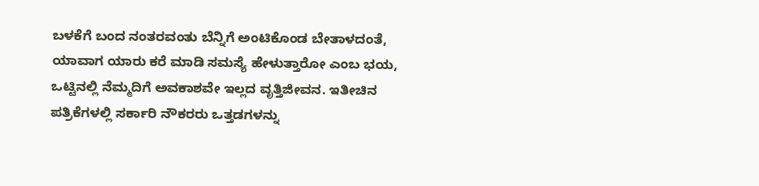ಬಳಕೆಗೆ ಬಂದ ನಂತರವಂತು ಬೆನ್ನಿಗೆ ಅಂಟಿಕೊಂಡ ಬೇತಾಳದಂತೆ, ಯಾವಾಗ ಯಾರು ಕರೆ ಮಾಡಿ ಸಮಸ್ಯೆ ಹೇಳುತ್ತಾರೋ ಎಂಬ ಭಯ, ಒಟ್ಟಿನಲ್ಲಿ ನೆಮ್ಮದಿಗೆ ಅವಕಾಶವೇ ಇಲ್ಲದ ವೃತ್ತಿಜೀವನ. ಇತೀಚಿನ ಪತ್ರಿಕೆಗಳಲ್ಲಿ ಸರ್ಕಾರಿ ನೌಕರರು ಒತ್ತಡಗಳನ್ನು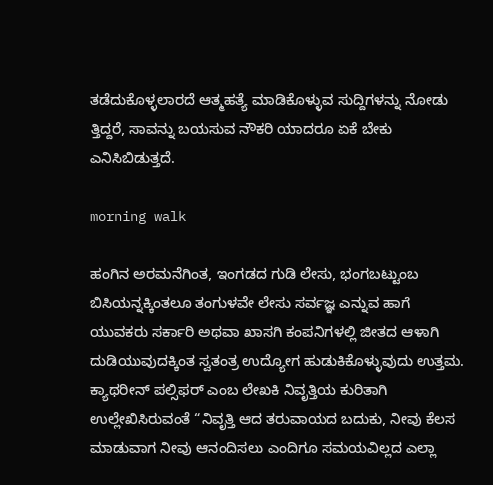ತಡೆದುಕೊಳ್ಳಲಾರದೆ ಆತ್ಮಹತ್ಯೆ ಮಾಡಿಕೊಳ್ಳುವ ಸುದ್ದಿಗಳನ್ನು ನೋಡು ತ್ತಿದ್ದರೆ, ಸಾವನ್ನು ಬಯಸುವ ನೌಕರಿ ಯಾದರೂ ಏಕೆ ಬೇಕು ಎನಿಸಿಬಿಡುತ್ತದೆ.

morning walk

ಹಂಗಿನ ಅರಮನೆಗಿಂತ, ಇಂಗಡದ ಗುಡಿ ಲೇಸು, ಭಂಗಬಟ್ಟುಂಬ ಬಿಸಿಯನ್ನಕ್ಕಿಂತಲೂ ತಂಗುಳವೇ ಲೇಸು ಸರ್ವಜ್ಞ ಎನ್ನುವ ಹಾಗೆ ಯುವಕರು ಸರ್ಕಾರಿ ಅಥವಾ ಖಾಸಗಿ ಕಂಪನಿಗಳಲ್ಲಿ ಜೀತದ ಆಳಾಗಿ ದುಡಿಯುವುದಕ್ಕಿಂತ ಸ್ವತಂತ್ರ ಉದ್ಯೋಗ ಹುಡುಕಿಕೊಳ್ಳುವುದು ಉತ್ತಮ. ಕ್ಯಾಥರೀನ್ ಪಲ್ಸಿಫರ್ ಎಂಬ ಲೇಖಕಿ ನಿವೃತ್ತಿಯ ಕುರಿತಾಗಿ ಉಲ್ಲೇಖಿಸಿರುವಂತೆ “ನಿವೃತ್ತಿ ಆದ ತರುವಾಯದ ಬದುಕು, ನೀವು ಕೆಲಸ ಮಾಡುವಾಗ ನೀವು ಆನಂದಿಸಲು ಎಂದಿಗೂ ಸಮಯವಿಲ್ಲದ ಎಲ್ಲಾ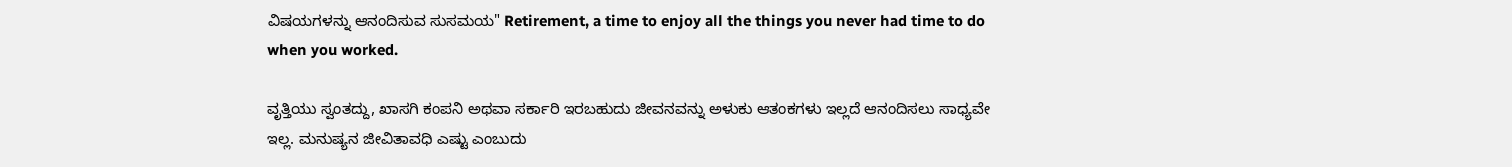ವಿಷಯಗಳನ್ನು ಆನಂದಿಸುವ ಸುಸಮಯ" Retirement, a time to enjoy all the things you never had time to do when you worked.

ವೃತ್ತಿಯು ಸ್ವಂತದ್ದು, ಖಾಸಗಿ ಕಂಪನಿ ಅಥವಾ ಸರ್ಕಾರಿ ಇರಬಹುದು ಜೀವನವನ್ನು ಅಳುಕು ಆತಂಕಗಳು ಇಲ್ಲದೆ ಆನಂದಿಸಲು ಸಾಧ್ಯವೇ ಇಲ್ಲ. ಮನುಷ್ಯನ ಜೀವಿತಾವಧಿ ಎಷ್ಟು ಎಂಬುದು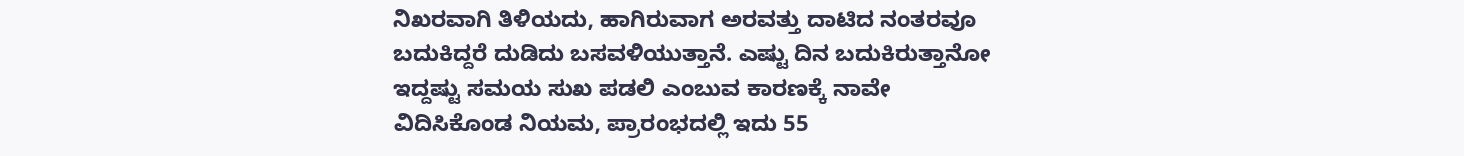ನಿಖರವಾಗಿ ತಿಳಿಯದು, ಹಾಗಿರುವಾಗ ಅರವತ್ತು ದಾಟಿದ ನಂತರವೂ ಬದುಕಿದ್ದರೆ ದುಡಿದು ಬಸವಳಿಯುತ್ತಾನೆ. ಎಷ್ಟು ದಿನ ಬದುಕಿರುತ್ತಾನೋ ಇದ್ದಷ್ಟು ಸಮಯ ಸುಖ ಪಡಲಿ ಎಂಬುವ ಕಾರಣಕ್ಕೆ ನಾವೇ ವಿದಿಸಿಕೊಂಡ ನಿಯಮ, ಪ್ರಾರಂಭದಲ್ಲಿ ಇದು 55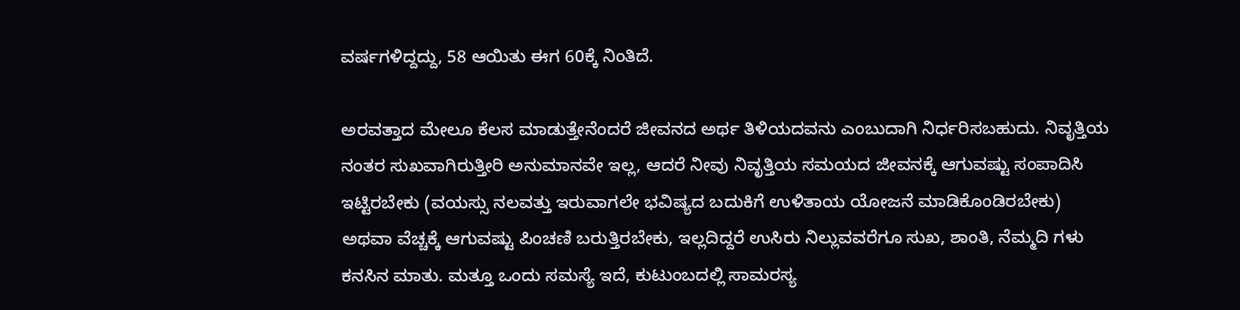ವರ್ಷಗಳಿದ್ದದ್ದು, 58 ಆಯಿತು ಈಗ 60ಕ್ಕೆ ನಿಂತಿದೆ.

ಅರವತ್ತಾದ ಮೇಲೂ ಕೆಲಸ ಮಾಡುತ್ತೇನೆಂದರೆ ಜೀವನದ ಅರ್ಥ ತಿಳಿಯದವನು ಎಂಬುದಾಗಿ ನಿರ್ಧರಿಸಬಹುದು. ನಿವೃತ್ತಿಯ ನಂತರ ಸುಖವಾಗಿರುತ್ತೀರಿ ಅನುಮಾನವೇ ಇಲ್ಲ, ಆದರೆ ನೀವು ನಿವೃತ್ತಿಯ ಸಮಯದ ಜೀವನಕ್ಕೆ ಆಗುವಷ್ಟು ಸಂಪಾದಿಸಿ ಇಟ್ಟಿರಬೇಕು (ವಯಸ್ಸು ನಲವತ್ತು ಇರುವಾಗಲೇ ಭವಿಷ್ಯದ ಬದುಕಿಗೆ ಉಳಿತಾಯ ಯೋಜನೆ ಮಾಡಿಕೊಂಡಿರಬೇಕು) ಅಥವಾ ವೆಚ್ಚಕ್ಕೆ ಆಗುವಷ್ಟು ಪಿಂಚಣಿ ಬರುತ್ತಿರಬೇಕು, ಇಲ್ಲದಿದ್ದರೆ ಉಸಿರು ನಿಲ್ಲುವವರೆಗೂ ಸುಖ, ಶಾಂತಿ, ನೆಮ್ಮದಿ ಗಳು ಕನಸಿನ ಮಾತು. ಮತ್ತೂ ಒಂದು ಸಮಸ್ಯೆ ಇದೆ, ಕುಟುಂಬದಲ್ಲಿ ಸಾಮರಸ್ಯ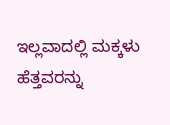ಇಲ್ಲವಾದಲ್ಲಿ ಮಕ್ಕಳು ಹೆತ್ತವರನ್ನು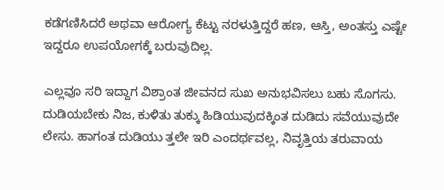ಕಡೆಗಣಿಸಿದರೆ ಅಥವಾ ಆರೋಗ್ಯ ಕೆಟ್ಟು ನರಳುತ್ತಿದ್ದರೆ ಹಣ, ಆಸ್ತಿ, ಅಂತಸ್ತು ಎಷ್ಟೇ ಇದ್ದರೂ ಉಪಯೋಗಕ್ಕೆ ಬರುವುದಿಲ್ಲ.

ಎಲ್ಲವೂ ಸರಿ ಇದ್ದಾಗ ವಿಶ್ರಾಂತ ಜೀವನದ ಸುಖ ಅನುಭವಿಸಲು ಬಹು ಸೊಗಸು. ದುಡಿಯಬೇಕು ನಿಜ, ಕುಳಿತು ತುಕ್ಕು ಹಿಡಿಯುವುದಕ್ಕಿಂತ ದುಡಿದು ಸವೆಯುವುದೇ ಲೇಸು. ಹಾಗಂತ ದುಡಿಯು ತ್ತಲೇ ಇರಿ ಎಂದರ್ಥವಲ್ಲ, ನಿವೃತ್ತಿಯ ತರುವಾಯ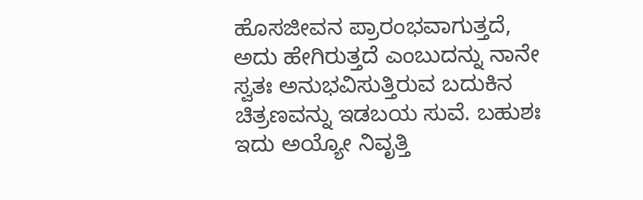ಹೊಸಜೀವನ ಪ್ರಾರಂಭವಾಗುತ್ತದೆ, ಅದು ಹೇಗಿರುತ್ತದೆ ಎಂಬುದನ್ನು ನಾನೇ ಸ್ವತಃ ಅನುಭವಿಸುತ್ತಿರುವ ಬದುಕಿನ ಚಿತ್ರಣವನ್ನು ಇಡಬಯ ಸುವೆ. ಬಹುಶಃ ಇದು ಅಯ್ಯೋ ನಿವೃತ್ತಿ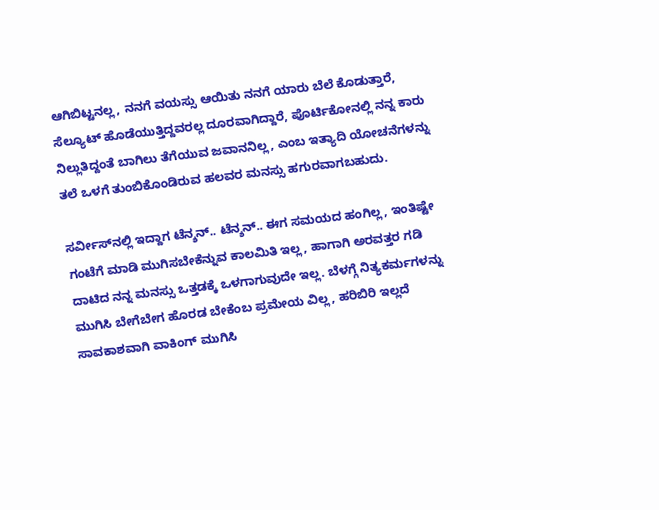ಆಗಿಬಿಟ್ಟನಲ್ಲ, ನನಗೆ ವಯಸ್ಸು ಆಯಿತು ನನಗೆ ಯಾರು ಬೆಲೆ ಕೊಡುತ್ತಾರೆ, ಸೆಲ್ಯೂಟ್ ಹೊಡೆಯುತ್ತಿದ್ದವರಲ್ಲ ದೂರವಾಗಿದ್ದಾರೆ, ಪೊರ್ಟಿಕೋನಲ್ಲಿ ನನ್ನ ಕಾರು ನಿಲ್ಲುತಿದ್ದಂತೆ ಬಾಗಿಲು ತೆಗೆಯುವ ಜವಾನನಿಲ್ಲ, ಎಂಬ ಇತ್ಯಾದಿ ಯೋಚನೆಗಳನ್ನು ತಲೆ ಒಳಗೆ ತುಂಬಿಕೊಂಡಿರುವ ಹಲವರ ಮನಸ್ಸು ಹಗುರವಾಗಬಹುದು.

ಸರ್ವೀಸ್‌ನಲ್ಲಿ ಇದ್ದಾಗ ಟೆನ್ಶನ್.. ಟೆನ್ಶನ್.. ಈಗ ಸಮಯದ ಹಂಗಿಲ್ಲ, ಇಂತಿಷ್ಟೇ ಗಂಟೆಗೆ ಮಾಡಿ ಮುಗಿಸಬೇಕೆನ್ನುವ ಕಾಲಮಿತಿ ಇಲ್ಲ, ಹಾಗಾಗಿ ಅರವತ್ತರ ಗಡಿ ದಾಟಿದ ನನ್ನ ಮನಸ್ಸು ಒತ್ತಡಕ್ಕೆ ಒಳಗಾಗುವುದೇ ಇಲ್ಲ. ಬೆಳಗ್ಗೆ ನಿತ್ಯಕರ್ಮಗಳನ್ನು ಮುಗಿಸಿ ಬೇಗೆಬೇಗ ಹೊರಡ ಬೇಕೆಂಬ ಪ್ರಮೇಯ ವಿಲ್ಲ, ಹರಿಬಿರಿ ಇಲ್ಲದೆ ಸಾವಕಾಶವಾಗಿ ವಾಕಿಂಗ್ ಮುಗಿಸಿ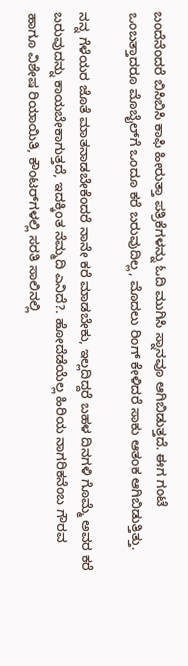ಬಂದೆನೆಂದರೆ ಬಿಸಿಬಿಸಿ ಕಾಫಿ ಹೀರುತ್ತಾ ಪತ್ರಿಕೆಗಳನ್ನು ಓದಿ ಮುಗಿಸಿ ಸ್ನಾನವೂ ಆಗಿಬಿಡುತ್ತದೆ. ಈಗ ಗಂಟೆ ಒಂಬತ್ತಾದರೂ ಮೊಬೈಲ್‌ಗೆ ಒಂದೂ ಕರೆ ಬರುವುದಿಲ್ಲ, ಮೊದಲು ರಿಂಗ್ ಕೇಳಿದರೆ ಸಾಕು ಆತಂಕ ಆಗಿಬಿಡುತ್ತಿತ್ತು.

ನನ್ನ ಗೆಳೆಯರ ಜೊತೆ ಮಾತನಾಡಬೇಕೆಂದರೆ ನಾನೇ ಕರೆ ಮಾಡಬೇಕು, ಇಲ್ಲದಿದ್ದರೆ ಬಹಳ ದಿನಗಳಿ ಗೊಮ್ಮೆ ಅವರ ಕರೆ ಬರುವುದನ್ನು ಕಾಯಬೇಕಾಗುತ್ತದೆ, ಇದಕ್ಕಿಂತ ನೆಮ್ಮದಿ ಎನಿದೆ?. ಹೋದೆಡೆಯೆಲ್ಲ ಹಿರಿಯ ನಾಗರಿಕನೆಂಬ ಗೌರವ ಹಾಗೂ ವಿಶೇಷ ರಿಯಾಯಿತಿ, ಕೌಂಟರ್‌ಗಳಲ್ಲಿ ಸರತಿ ಸಾಲಿನಲ್ಲಿ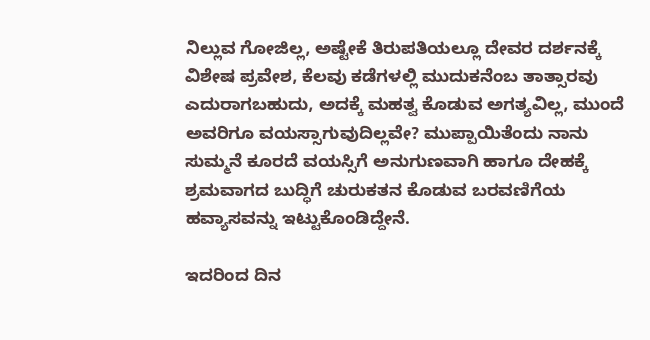ನಿಲ್ಲುವ ಗೋಜಿಲ್ಲ, ಅಷ್ಟೇಕೆ ತಿರುಪತಿಯಲ್ಲೂ ದೇವರ ದರ್ಶನಕ್ಕೆ ವಿಶೇಷ ಪ್ರವೇಶ, ಕೆಲವು ಕಡೆಗಳಲ್ಲಿ ಮುದುಕನೆಂಬ ತಾತ್ಸಾರವು ಎದುರಾಗಬಹುದು, ಅದಕ್ಕೆ ಮಹತ್ವ ಕೊಡುವ ಅಗತ್ಯವಿಲ್ಲ, ಮುಂದೆ ಅವರಿಗೂ ವಯಸ್ಸಾಗುವುದಿಲ್ಲವೇ? ಮುಪ್ಪಾಯಿತೆಂದು ನಾನು ಸುಮ್ಮನೆ ಕೂರದೆ ವಯಸ್ಸಿಗೆ ಅನುಗುಣವಾಗಿ ಹಾಗೂ ದೇಹಕ್ಕೆ ಶ್ರಮವಾಗದ ಬುದ್ಧಿಗೆ ಚುರುಕತನ ಕೊಡುವ ಬರವಣಿಗೆಯ ಹವ್ಯಾಸವನ್ನು ಇಟ್ಟುಕೊಂಡಿದ್ದೇನೆ.

ಇದರಿಂದ ದಿನ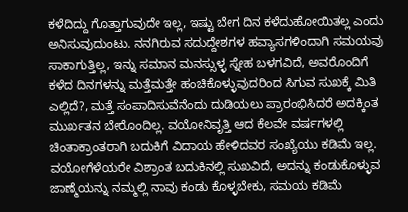ಕಳೆದಿದ್ದು ಗೊತ್ತಾಗುವುದೇ ಇಲ್ಲ, ಇಷ್ಟು ಬೇಗ ದಿನ ಕಳೆದುಹೋಯಿತಲ್ಲ ಎಂದು ಅನಿಸುವುದುಂಟು. ನನಗಿರುವ ಸದುದ್ದೇಶಗಳ ಹವ್ಯಾಸಗಳಿಂದಾಗಿ ಸಮಯವು ಸಾಕಾಗುತ್ತಿಲ್ಲ, ಇನ್ನು ಸಮಾನ ಮನಸ್ಸುಳ್ಳ ಸ್ನೇಹ ಬಳಗವಿದೆ, ಅವರೊಂದಿಗೆ ಕಳೆದ ದಿನಗಳನ್ನು ಮತ್ತೆಮತ್ತೇ ಹಂಚಿಕೊಳ್ಳುವುದರಿಂದ ಸಿಗುವ ಸುಖಕ್ಕೆ ಮಿತಿ ಎಲ್ಲಿದೆ?, ಮತ್ತೆ ಸಂಪಾದಿಸುವೆನೆಂದು ದುಡಿಯಲು ಪ್ರಾರಂಭಿಸಿದರೆ ಅದಕ್ಕಿಂತ ಮುರ್ಖತನ ಬೇರೊಂದಿಲ್ಲ. ವಯೋನಿವೃತ್ತಿ ಆದ ಕೆಲವೇ ವರ್ಷಗಳಲ್ಲಿ ಚಿಂತಾಕ್ರಾಂತರಾಗಿ ಬದುಕಿಗೆ ವಿದಾಯ ಹೇಳಿದವರ ಸಂಖ್ಯೆಯು ಕಡಿಮೆ ಇಲ್ಲ. ವಯೋಗೆಳೆಯರೇ ವಿಶ್ರಾಂತ ಬದುಕಿನಲ್ಲಿ ಸುಖವಿದೆ, ಅದನ್ನು ಕಂಡುಕೊಳ್ಳುವ ಜಾಣ್ಮೆಯನ್ನು ನಮ್ಮಲ್ಲಿ ನಾವು ಕಂಡು ಕೊಳ್ಳಬೇಕು, ಸಮಯ ಕಡಿಮೆ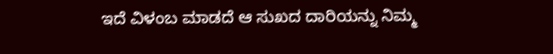ಇದೆ ವಿಳಂಬ ಮಾಡದೆ ಆ ಸುಖದ ದಾರಿಯನ್ನು ನಿಮ್ಮ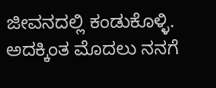ಜೀವನದಲ್ಲಿ ಕಂಡುಕೊಳ್ಳಿ. ಅದಕ್ಕಿಂತ ಮೊದಲು ನನಗೆ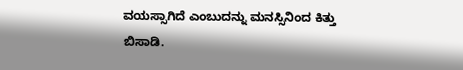ವಯಸ್ಸಾಗಿದೆ ಎಂಬುದನ್ನು ಮನಸ್ಸಿನಿಂದ ಕಿತ್ತು ಬಿಸಾಡಿ.